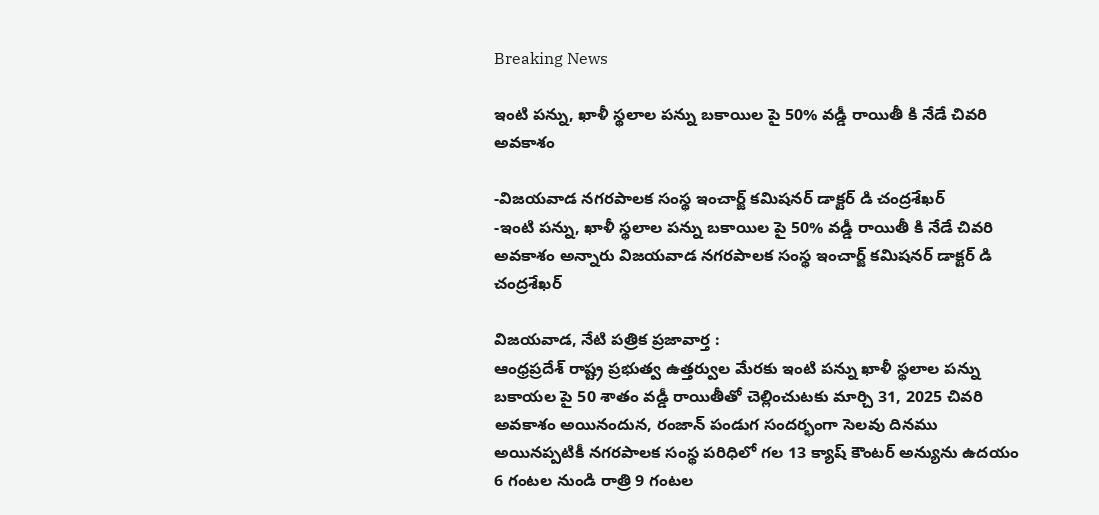Breaking News

ఇంటి పన్ను, ఖాళీ స్థలాల పన్ను బకాయిల పై 50% వడ్డీ రాయితీ కి నేడే చివరి అవకాశం

-విజయవాడ నగరపాలక సంస్థ ఇంచార్జ్ కమిషనర్ డాక్టర్ డి చంద్రశేఖర్
-ఇంటి పన్ను, ఖాళీ స్థలాల పన్ను బకాయిల పై 50% వడ్డీ రాయితీ కి నేడే చివరి అవకాశం అన్నారు విజయవాడ నగరపాలక సంస్థ ఇంచార్జ్ కమిషనర్ డాక్టర్ డి చంద్రశేఖర్

విజయవాడ, నేటి పత్రిక ప్రజావార్త :
ఆంధ్రప్రదేశ్ రాష్ట్ర ప్రభుత్వ ఉత్తర్వుల మేరకు ఇంటి పన్ను ఖాళీ స్థలాల పన్ను బకాయల పై 50 శాతం వడ్డీ రాయితీతో చెల్లించుటకు మార్చి 31, 2025 చివరి అవకాశం అయినందున, రంజాన్ పండుగ సందర్భంగా సెలవు దినము అయినప్పటికీ నగరపాలక సంస్థ పరిధిలో గల 13 క్యాష్ కౌంటర్ అన్యును ఉదయం 6 గంటల నుండి రాత్రి 9 గంటల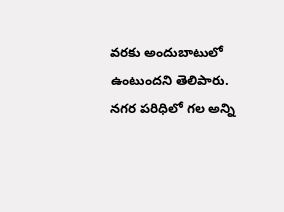వరకు అందుబాటులో ఉంటుందని తెలిపారు. నగర పరిధిలో గల అన్ని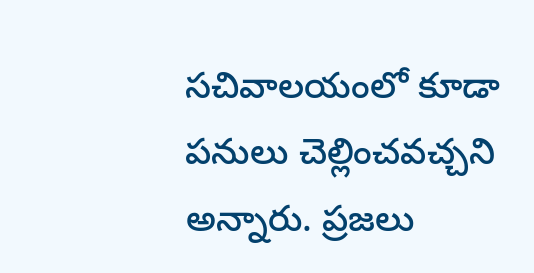సచివాలయంలో కూడా పనులు చెల్లించవచ్చని అన్నారు. ప్రజలు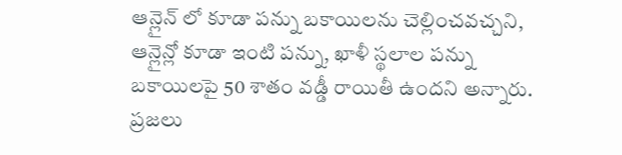ఆన్లైన్ లో కూడా పన్ను బకాయిలను చెల్లించవచ్చని, ఆన్లైన్లో కూడా ఇంటి పన్ను, ఖాళీ స్థలాల పన్ను బకాయిలపై 50 శాతం వడ్డీ రాయితీ ఉందని అన్నారు. ప్రజలు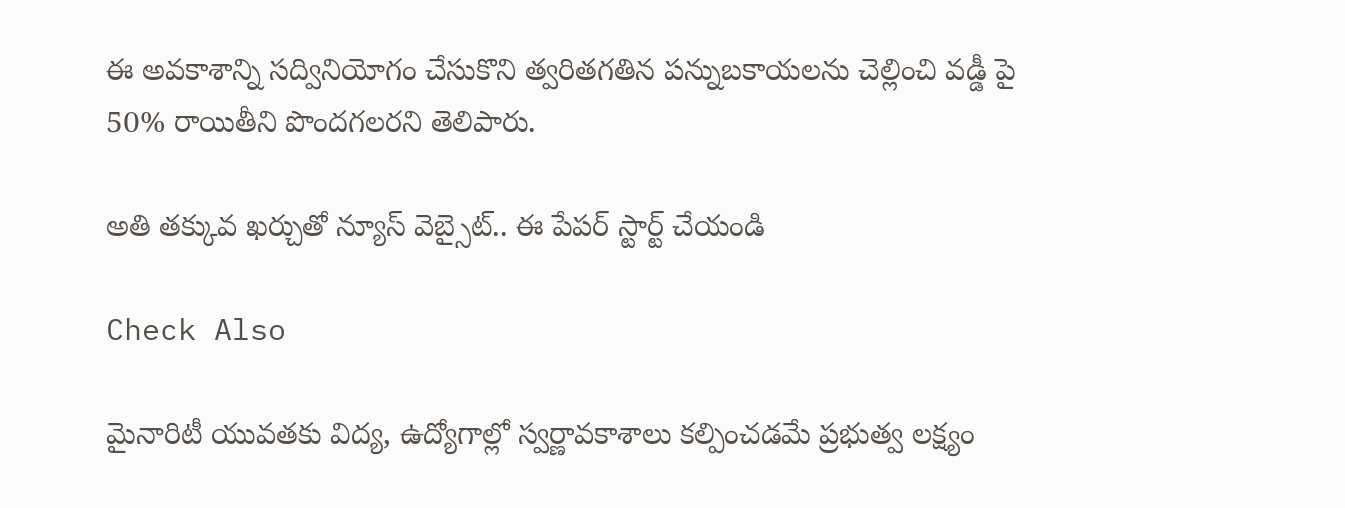ఈ అవకాశాన్ని సద్వినియోగం చేసుకొని త్వరితగతిన పన్నుబకాయలను చెల్లించి వడ్డీ పై 50% రాయితీని పొందగలరని తెలిపారు.

అతి తక్కువ ఖర్చుతో న్యూస్ వెబ్సైట్.. ఈ పేపర్ స్టార్ట్ చేయండి

Check Also

మైనారిటీ యువతకు విద్య, ఉద్యోగాల్లో స్వర్ణావకాశాలు కల్పించడమే ప్రభుత్వ లక్ష్యం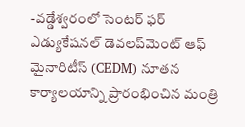-వడ్డేశ్వరంలో సెంటర్ ఫర్ ఎడ్యుకేషనల్ డెవలప్‌మెంట్ ఆఫ్ మైనారిటీస్ (CEDM) నూతన కార్యాలయాన్ని ప్రారంభించిన మంత్రి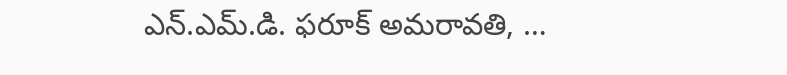ఎన్.ఎమ్.డి. ఫరూక్ అమరావతి, …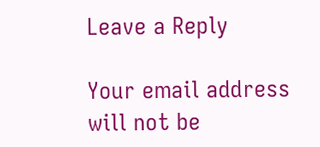Leave a Reply

Your email address will not be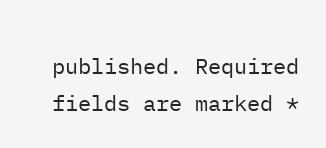published. Required fields are marked *